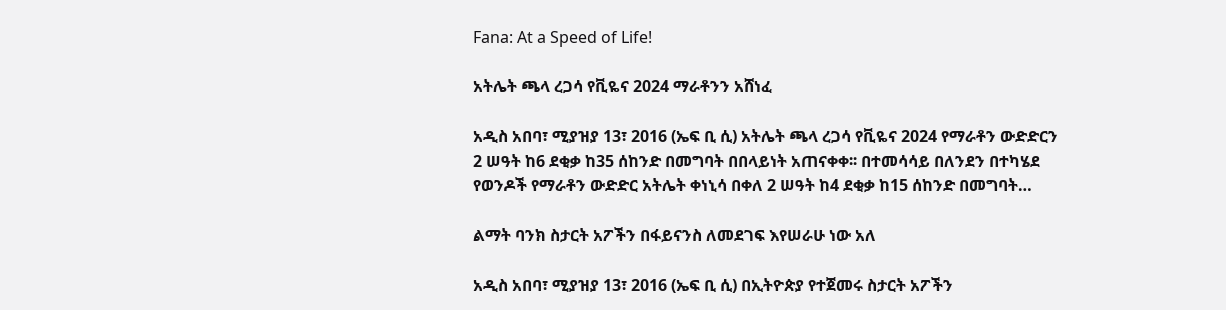Fana: At a Speed of Life!

አትሌት ጫላ ረጋሳ የቪዬና 2024 ማራቶንን አሸነፈ

አዲስ አበባ፣ ሚያዝያ 13፣ 2016 (ኤፍ ቢ ሲ) አትሌት ጫላ ረጋሳ የቪዬና 2024 የማራቶን ውድድርን 2 ሠዓት ከ6 ደቂቃ ከ35 ሰከንድ በመግባት በበላይነት አጠናቀቀ፡፡ በተመሳሳይ በለንደን በተካሄደ የወንዶች የማራቶን ውድድር አትሌት ቀነኒሳ በቀለ 2 ሠዓት ከ4 ደቂቃ ከ15 ሰከንድ በመግባት…

ልማት ባንክ ስታርት አፖችን በፋይናንስ ለመደገፍ እየሠራሁ ነው አለ

አዲስ አበባ፣ ሚያዝያ 13፣ 2016 (ኤፍ ቢ ሲ) በኢትዮጵያ የተጀመሩ ስታርት አፖችን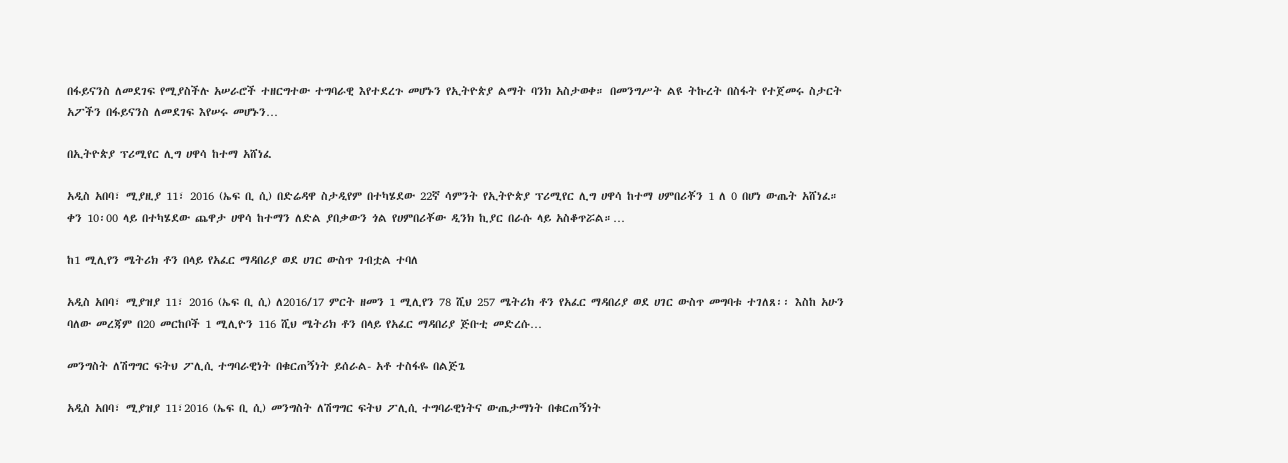በፋይናንስ ለመደገፍ የሚያስችሉ አሠራሮች ተዘርግተው ተግባራዊ እየተደረጉ መሆኑን የኢትዮጵያ ልማት ባንክ አስታወቀ። በመንግሥት ልዩ ትኩረት በስፋት የተጀመሩ ስታርት አፖችን በፋይናንስ ለመደገፍ እየሠሩ መሆኑን…

በኢትዮጵያ ፕሪሚየር ሊግ ሀዋሳ ከተማ አሸነፈ

አዲስ አበባ፣ ሚያዚያ 11፣ 2016 (ኤፍ ቢ ሲ) በድሬዳዋ ስታዲየም በተካሄደው 22ኛ ሳምንት የኢትዮጵያ ፕሪሚየር ሊግ ሀዋሳ ከተማ ሀምበሪቾን 1 ለ 0 በሆነ ውጤት አሸነፈ። ቀን 10፡00 ላይ በተካሄደው ጨዋታ ሀዋሳ ከተማን ለድል ያበቃውን ጎል የሀምበሪቾው ዲንክ ኪያር በራሱ ላይ አስቆጥሯል።…

ከ1 ሚሊየን ሜትሪክ ቶን በላይ የአፈር ማዳበሪያ ወደ ሀገር ውስጥ ገብቷል ተባለ

አዲስ አበባ፣ ሚያዝያ 11፣ 2016 (ኤፍ ቢ ሲ) ለ2016/17 ምርት ዘመን 1 ሚሊየን 78 ሺህ 257 ሜትሪክ ቶን የአፈር ማዳበሪያ ወደ ሀገር ውስጥ መግባቱ ተገለጸ፡፡ እስከ አሁን ባለው መረጃም በ20 መርከቦች 1 ሚሊዮን 116 ሺህ ሜትሪክ ቶን በላይ የአፈር ማዳበሪያ ጅቡቲ መድረሱ…

መንግስት ለሽግግር ፍትህ ፖሊሲ ተግባራዊነት በቁርጠኝነት ይሰራል- አቶ ተስፋዬ በልጅጌ

አዲስ አበባ፣ ሚያዝያ 11፣2016 (ኤፍ ቢ ሲ) መንግስት ለሽግግር ፍትህ ፖሊሲ ተግባራዊነትና ውጤታማነት በቁርጠኝነት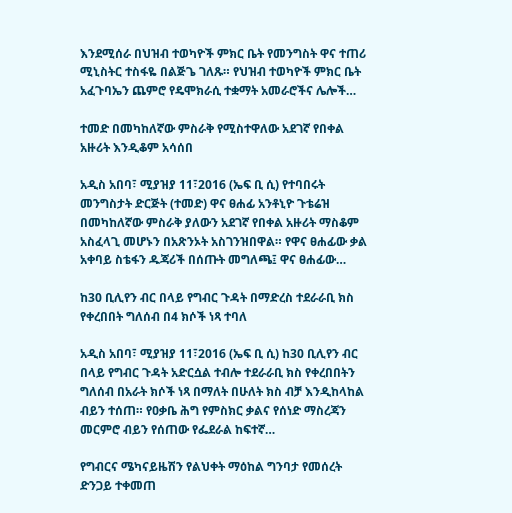እንደሚሰራ በህዝብ ተወካዮች ምክር ቤት የመንግስት ዋና ተጠሪ ሚኒስትር ተስፋዬ በልጅጌ ገለጹ። የህዝብ ተወካዮች ምክር ቤት አፈጉባኤን ጨምሮ የዴሞክራሲ ተቋማት አመራሮችና ሌሎች…

ተመድ በመካከለኛው ምስራቅ የሚስተዋለው አደገኛ የበቀል አዙሪት እንዲቆም አሳሰበ

አዲስ አበባ፣ ሚያዝያ 11፣2016 (ኤፍ ቢ ሲ) የተባበሩት መንግስታት ድርጅት (ተመድ) ዋና ፀሐፊ አንቶኒዮ ጉቴሬዝ በመካከለኛው ምስራቅ ያለውን አደገኛ የበቀል አዙሪት ማስቆም አስፈላጊ መሆኑን በአጽንኦት አስገንዝበዋል። የዋና ፀሐፊው ቃል አቀባይ ስቴፋን ዱጃሪች በሰጡት መግለጫ፤ ዋና ፀሐፊው…

ከ30 ቢሊየን ብር በላይ የግብር ጉዳት በማድረስ ተደራራቢ ክስ የቀረበበት ግለሰብ በ4 ክሶች ነጻ ተባለ

አዲስ አበባ፣ ሚያዝያ 11፣2016 (ኤፍ ቢ ሲ) ከ30 ቢሊየን ብር በላይ የግብር ጉዳት አድርሷል ተብሎ ተደራራቢ ክስ የቀረበበትን ግለሰብ በአራት ክሶች ነጻ በማለት በሁለት ክስ ብቻ እንዲከላከል ብይን ተሰጠ። የዐቃቤ ሕግ የምስክር ቃልና የሰነድ ማስረጃን መርምሮ ብይን የሰጠው የፌደራል ከፍተኛ…

የግብርና ሜካናይዜሽን የልህቀት ማዕከል ግንባታ የመሰረት ድንጋይ ተቀመጠ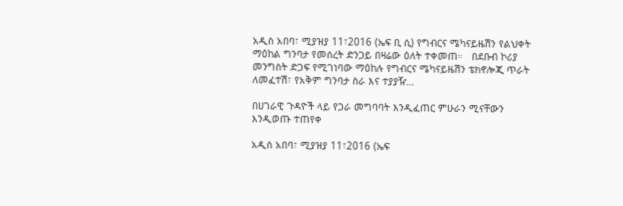አዲስ አበባ፣ ሚያዝያ 11፣2016 (ኤፍ ቢ ሲ) የግብርና ሜካናይዜሽን የልህቀት ማዕከል ግንባታ የመሰረት ድንጋይ በዛሬው ዕለት ተቀመጠ።   በደቡብ ኮሪያ መንግስት ድጋፍ የሚገነባው ማዕከሉ የግብርና ሜካናይዜሽን ቴክኖሎጂ ጥራት ለመፈተሽ፣ የአቅም ግንባታ ስራ እና ተያያዥ…

በሀገራዊ ጉዳዮች ላይ የጋራ መግባባት እንዲፈጠር ምሁራን ሚናቸውን እንዲወጡ ተጠየቀ

አዲስ አበባ፣ ሚያዝያ 11፣2016 (ኤፍ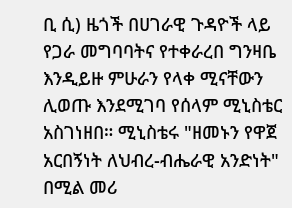ቢ ሲ) ዜጎች በሀገራዊ ጉዳዮች ላይ የጋራ መግባባትና የተቀራረበ ግንዛቤ እንዲይዙ ምሁራን የላቀ ሚናቸውን ሊወጡ እንደሚገባ የሰላም ሚኒስቴር አስገነዘበ። ሚኒስቴሩ "ዘመኑን የዋጀ አርበኝነት ለህብረ-ብሔራዊ አንድነት" በሚል መሪ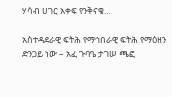ሃሳብ ሀገር አቀፍ የንቅናቄ…

አስተዳደራዊ ፍትሕ የማኅበራዊ ፍትሕ የማዕዘን ድንጋይ ነው – አፈ ጉባዔ ታገሠ ጫፎ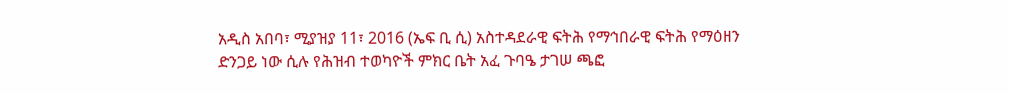አዲስ አበባ፣ ሚያዝያ 11፣ 2016 (ኤፍ ቢ ሲ) አስተዳደራዊ ፍትሕ የማኅበራዊ ፍትሕ የማዕዘን ድንጋይ ነው ሲሉ የሕዝብ ተወካዮች ምክር ቤት አፈ ጉባዔ ታገሠ ጫፎ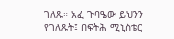ገለጹ። አፈ ጉባዔው ይህንን የገለጹት፤ በፍትሕ ሚኒስቴር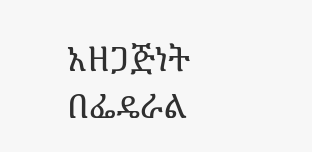አዘጋጅነት በፌዴራል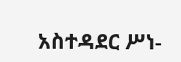አስተዳደር ሥነ-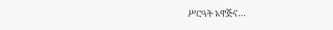ሥርዓት አዋጅና…